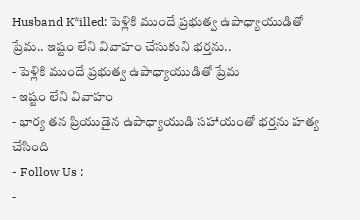Husband K*illed: పెళ్లికి ముందే ప్రభుత్వ ఉపాధ్యాయుడితో ప్రేమ.. ఇష్టం లేని వివాహం చేసుకుని భర్తను..
- పెళ్లికి ముందే ప్రభుత్వ ఉపాధ్యాయుడితో ప్రేమ
- ఇష్టం లేని వివాహం
- భార్య తన ప్రియుడైన ఉపాధ్యాయుడి సహాయంతో భర్తను హత్య చేసింది
- Follow Us :
-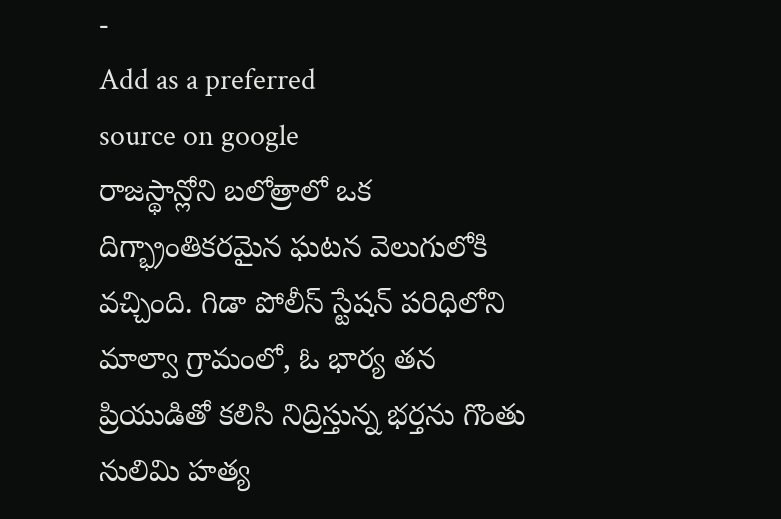-
Add as a preferred
source on google
రాజస్థాన్లోని బలోత్రాలో ఒక దిగ్భ్రాంతికరమైన ఘటన వెలుగులోకి వచ్చింది. గిడా పోలీస్ స్టేషన్ పరిధిలోని మాల్వా గ్రామంలో, ఓ భార్య తన ప్రియుడితో కలిసి నిద్రిస్తున్న భర్తను గొంతు నులిమి హత్య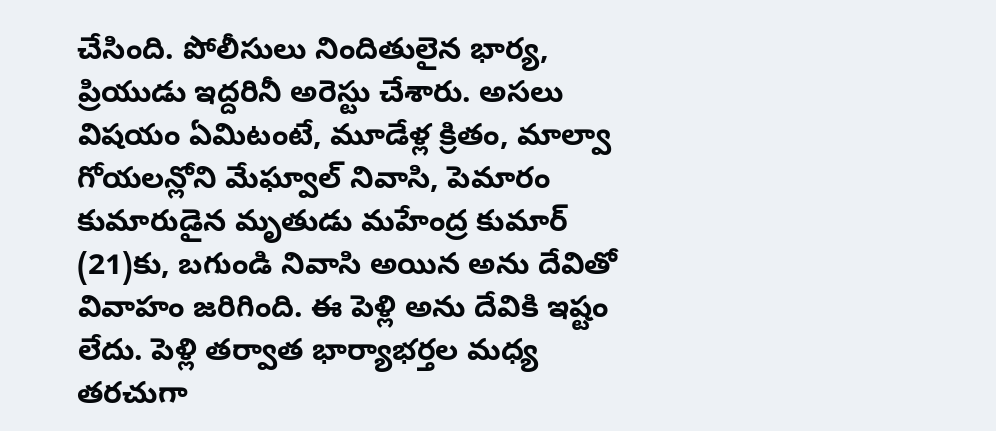చేసింది. పోలీసులు నిందితులైన భార్య, ప్రియుడు ఇద్దరినీ అరెస్టు చేశారు. అసలు విషయం ఏమిటంటే, మూడేళ్ల క్రితం, మాల్వా గోయలన్లోని మేఘ్వాల్ నివాసి, పెమారం కుమారుడైన మృతుడు మహేంద్ర కుమార్ (21)కు, బగుండి నివాసి అయిన అను దేవితో వివాహం జరిగింది. ఈ పెళ్లి అను దేవికి ఇష్టం లేదు. పెళ్లి తర్వాత భార్యాభర్తల మధ్య తరచుగా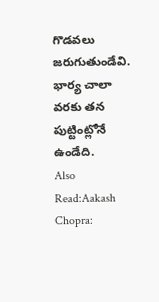గొడవలు జరుగుతుండేవి. భార్య చాలా వరకు తన పుట్టింట్లోనే ఉండేది.
Also Read:Aakash Chopra: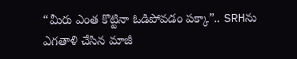“మీరు ఎంత కొట్టినా ఓడిపోవడం పక్కా”.. SRHను ఎగతాళి చేసిన మాజీ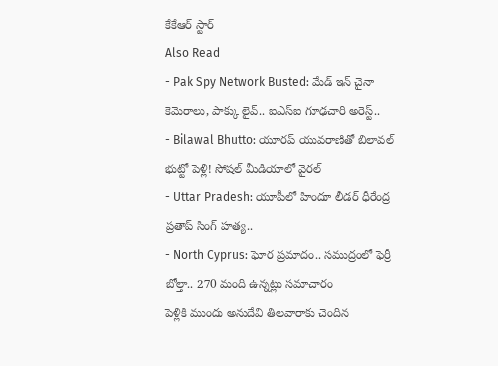కేకేఆర్ స్టార్
Also Read
- Pak Spy Network Busted: మేడ్ ఇన్ చైనా కెమెరాలు, పాక్కు లైవ్.. ఐఎస్ఐ గూఢచారి అరెస్ట్..
- Bilawal Bhutto: యూరప్ యువరాణితో బిలావల్ భుట్టో పెళ్లి! సోషల్ మీడియాలో వైరల్
- Uttar Pradesh: యూపీలో హిందూ లీడర్ ధీరేంద్ర ప్రతాప్ సింగ్ హత్య..
- North Cyprus: ఘోర ప్రమాదం.. సముద్రంలో ఫెర్రీ బోల్తా.. 270 మంది ఉన్నట్లు సమాచారం
పెళ్లికి ముందు అనుదేవి తిలవారాకు చెందిన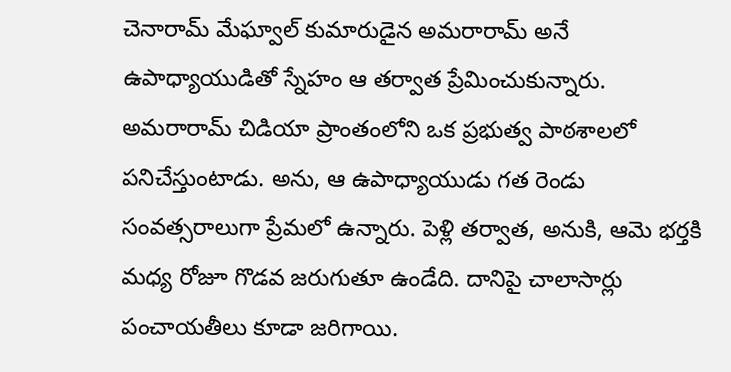చెనారామ్ మేఘ్వాల్ కుమారుడైన అమరారామ్ అనే ఉపాధ్యాయుడితో స్నేహం ఆ తర్వాత ప్రేమించుకున్నారు. అమరారామ్ చిడియా ప్రాంతంలోని ఒక ప్రభుత్వ పాఠశాలలో పనిచేస్తుంటాడు. అను, ఆ ఉపాధ్యాయుడు గత రెండు సంవత్సరాలుగా ప్రేమలో ఉన్నారు. పెళ్లి తర్వాత, అనుకి, ఆమె భర్తకి మధ్య రోజూ గొడవ జరుగుతూ ఉండేది. దానిపై చాలాసార్లు పంచాయతీలు కూడా జరిగాయి.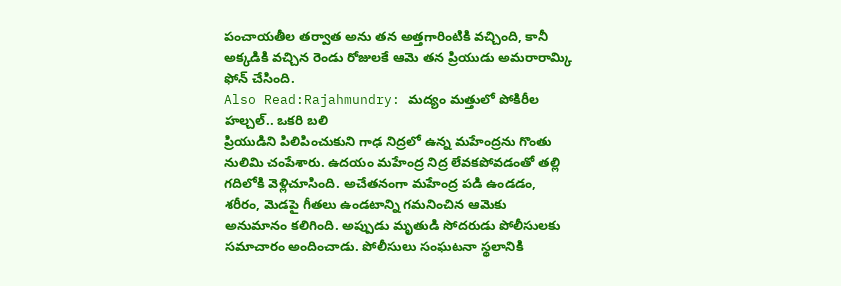పంచాయతీల తర్వాత అను తన అత్తగారింటికి వచ్చింది, కానీ అక్కడికి వచ్చిన రెండు రోజులకే ఆమె తన ప్రియుడు అమరారామ్కి ఫోన్ చేసింది.
Also Read:Rajahmundry: మద్యం మత్తులో పోకిరీల హల్చల్.. ఒకరి బలి
ప్రియుడిని పిలిపించుకుని గాఢ నిద్రలో ఉన్న మహేంద్రను గొంతు నులిమి చంపేశారు. ఉదయం మహేంద్ర నిద్ర లేవకపోవడంతో తల్లి గదిలోకి వెళ్లిచూసింది. అచేతనంగా మహేంద్ర పడి ఉండడం, శరీరం, మెడపై గీతలు ఉండటాన్ని గమనించిన ఆమెకు అనుమానం కలిగింది. అప్పుడు మృతుడి సోదరుడు పోలీసులకు సమాచారం అందించాడు. పోలీసులు సంఘటనా స్థలానికి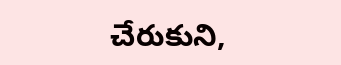చేరుకుని,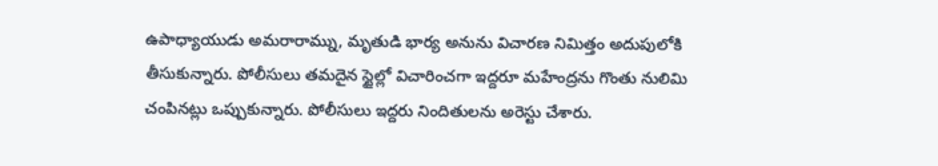ఉపాధ్యాయుడు అమరారామ్ను, మృతుడి భార్య అనును విచారణ నిమిత్తం అదుపులోకి తీసుకున్నారు. పోలీసులు తమదైన స్టైల్లో విచారించగా ఇద్దరూ మహేంద్రను గొంతు నులిమి చంపినట్లు ఒప్పుకున్నారు. పోలీసులు ఇద్దరు నిందితులను అరెస్టు చేశారు.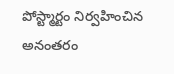పోస్ట్మార్టం నిర్వహించిన అనంతరం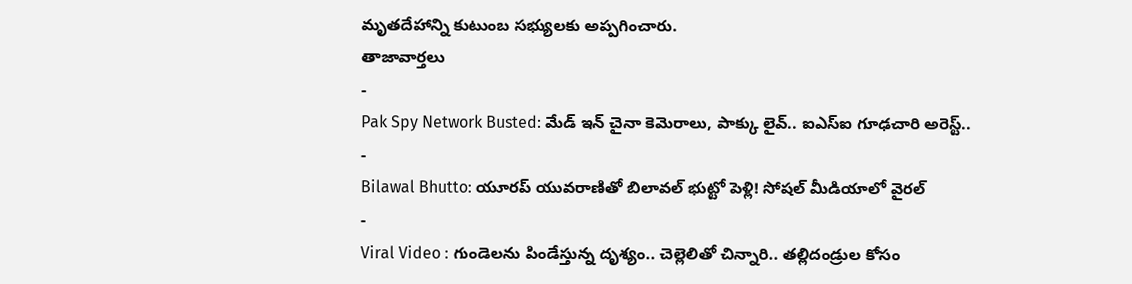మృతదేహాన్ని కుటుంబ సభ్యులకు అప్పగించారు.
తాజావార్తలు
-
Pak Spy Network Busted: మేడ్ ఇన్ చైనా కెమెరాలు, పాక్కు లైవ్.. ఐఎస్ఐ గూఢచారి అరెస్ట్..
-
Bilawal Bhutto: యూరప్ యువరాణితో బిలావల్ భుట్టో పెళ్లి! సోషల్ మీడియాలో వైరల్
-
Viral Video : గుండెలను పిండేస్తున్న దృశ్యం.. చెల్లెలితో చిన్నారి.. తల్లిదండ్రుల కోసం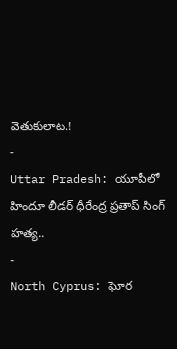వెతుకులాట.!
-
Uttar Pradesh: యూపీలో హిందూ లీడర్ ధీరేంద్ర ప్రతాప్ సింగ్ హత్య..
-
North Cyprus: ఘోర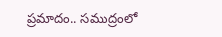ప్రమాదం.. సముద్రంలో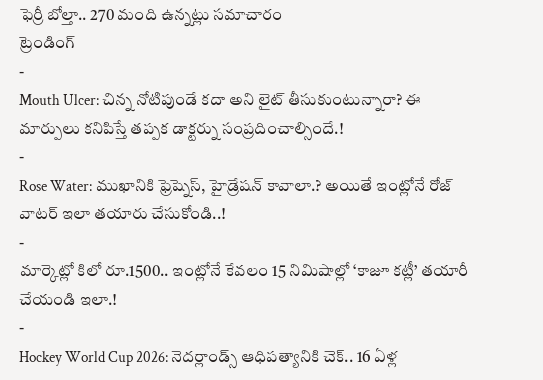ఫెర్రీ బోల్తా.. 270 మంది ఉన్నట్లు సమాచారం
ట్రెండింగ్
-
Mouth Ulcer: చిన్న నోటిపుండే కదా అని లైట్ తీసుకుంటున్నారా? ఈ మార్పులు కనిపిస్తే తప్పక డాక్టర్ను సంప్రదించాల్సిందే.!
-
Rose Water: ముఖానికి ఫ్రెష్నెస్, హైడ్రేషన్ కావాలా.? అయితే ఇంట్లోనే రోజ్ వాటర్ ఇలా తయారు చేసుకోండి..!
-
మార్కెట్లో కిలో రూ.1500.. ఇంట్లోనే కేవలం 15 నిమిషాల్లో ‘కాజూ కట్లీ’ తయారీ చేయండి ఇలా.!
-
Hockey World Cup 2026: నెదర్లాండ్స్ ఆధిపత్యానికి చెక్.. 16 ఏళ్ల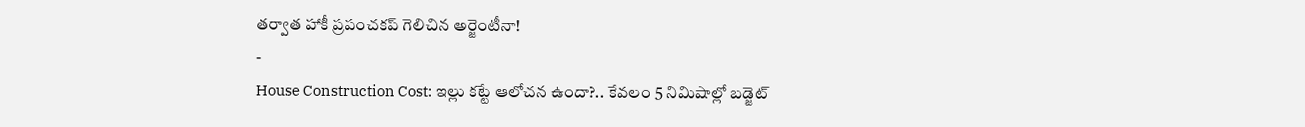తర్వాత హాకీ ప్రపంచకప్ గెలిచిన అర్జెంటీనా!
-
House Construction Cost: ఇల్లు కట్టే ఆలోచన ఉందా?.. కేవలం 5 నిమిషాల్లో బడ్జెట్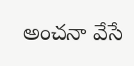అంచనా వేసే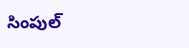సింపుల్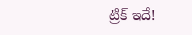ట్రిక్ ఇదే!